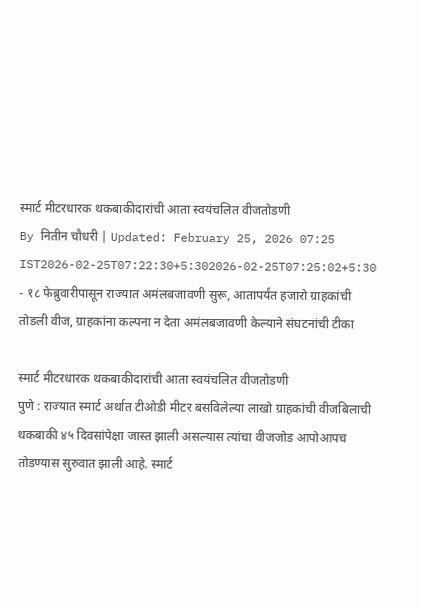स्मार्ट मीटरधारक थकबाकीदारांची आता स्वयंचलित वीजतोडणी
By नितीन चौधरी | Updated: February 25, 2026 07:25 IST2026-02-25T07:22:30+5:302026-02-25T07:25:02+5:30
- १८ फेब्रुवारीपासून राज्यात अमंलबजावणी सुरू, आतापर्यंत हजारो ग्राहकांची तोडली वीज, ग्राहकांना कल्पना न देता अमंलबजावणी केल्याने संघटनांची टीका

स्मार्ट मीटरधारक थकबाकीदारांची आता स्वयंचलित वीजतोडणी
पुणे : राज्यात स्मार्ट अर्थात टीओडी मीटर बसविलेल्या लाखो ग्राहकांची वीजबिलाची थकबाकी ४५ दिवसांपेक्षा जास्त झाली असल्यास त्यांचा वीजजोड आपोआपच तोडण्यास सुरुवात झाली आहे. स्मार्ट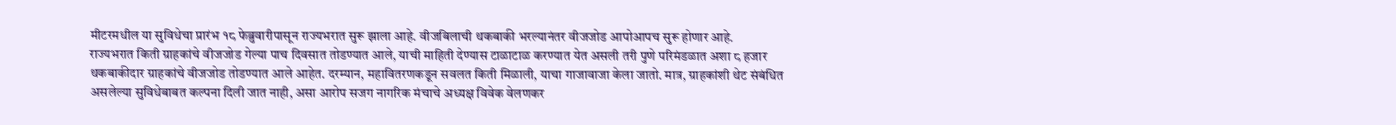मीटरमधील या सुविधेचा प्रारंभ १८ फेब्रुवारीपासून राज्यभरात सुरू झाला आहे. वीजबिलाची थकबाकी भरल्यानंतर वीजजोड आपोआपच सुरू होणार आहे.
राज्यभरात किती ग्राहकांचे वीजजोड गेल्या पाच दिवसात तोडण्यात आले, याची माहिती देण्यास टाळाटाळ करण्यात येत असली तरी पुणे परिमंडळात अशा ८ हजार थकबाकीदार ग्राहकांचे वीजजोड तोडण्यात आले आहेत. दरम्यान, महावितरणकडून सवलत किती मिळाली, याचा गाजावाजा केला जातो. मात्र, ग्राहकांशी थेट संबंधित असलेल्या सुविधेबाबत कल्पना दिली जात नाही, असा आरोप सजग नागरिक मंचाचे अध्यक्ष विवेक वेलणकर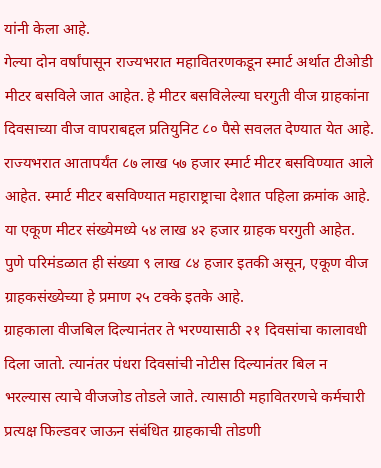यांनी केला आहे.
गेल्या दोन वर्षांपासून राज्यभरात महावितरणकडून स्मार्ट अर्थात टीओडी मीटर बसविले जात आहेत. हे मीटर बसविलेल्या घरगुती वीज ग्राहकांना दिवसाच्या वीज वापराबद्दल प्रतियुनिट ८० पैसे सवलत देण्यात येत आहे. राज्यभरात आतापर्यंत ८७ लाख ५७ हजार स्मार्ट मीटर बसविण्यात आले आहेत. स्मार्ट मीटर बसविण्यात महाराष्ट्राचा देशात पहिला क्रमांक आहे. या एकूण मीटर संख्येमध्ये ५४ लाख ४२ हजार ग्राहक घरगुती आहेत. पुणे परिमंडळात ही संख्या ९ लाख ८४ हजार इतकी असून, एकूण वीज ग्राहकसंख्येच्या हे प्रमाण २५ टक्के इतके आहे.
ग्राहकाला वीजबिल दिल्यानंतर ते भरण्यासाठी २१ दिवसांचा कालावधी दिला जातो. त्यानंतर पंधरा दिवसांची नोटीस दिल्यानंतर बिल न भरल्यास त्याचे वीजजोड तोडले जाते. त्यासाठी महावितरणचे कर्मचारी प्रत्यक्ष फिल्डवर जाऊन संबंधित ग्राहकाची तोडणी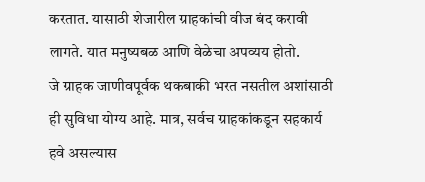करतात. यासाठी शेजारील ग्राहकांची वीज बंद करावी लागते. यात मनुष्यबळ आणि वेळेचा अपव्यय होतो.
जे ग्राहक जाणीवपूर्वक थकबाकी भरत नसतील अशांसाठी ही सुविधा योग्य आहे. मात्र, सर्वच ग्राहकांकडून सहकार्य हवे असल्यास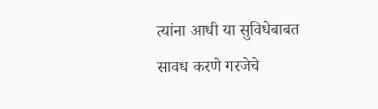त्यांना आधी या सुविधेबाबत सावध करणे गरजेचे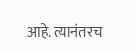आहे. त्यानंतरच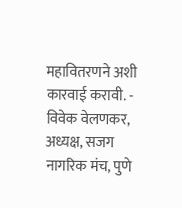महावितरणने अशी कारवाई करावी. - विवेक वेलणकर, अध्यक्ष, सजग नागरिक मंच, पुणे